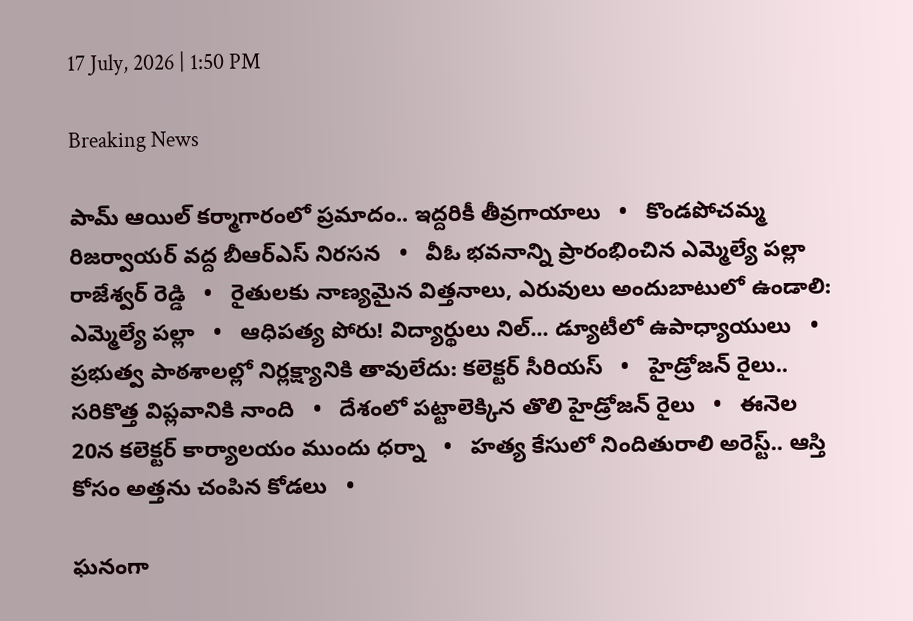17 July, 2026 | 1:50 PM

Breaking News

పామ్ ఆయిల్ కర్మాగారంలో ప్రమాదం.. ఇద్దరికీ తీవ్రగాయాలు   •   కొండపోచమ్మ రిజర్వాయర్ వద్ద బీఆర్ఎస్ నిరసన   •   వీఓ భవనాన్ని ప్రారంభించిన ఎమ్మెల్యే పల్లా రాజేశ్వర్ రెడ్డి   •   రైతులకు నాణ్యమైన విత్తనాలు, ఎరువులు అందుబాటులో ఉండాలి: ఎమ్మెల్యే పల్లా   •   ఆధిపత్య పోరు! విద్యార్థులు నిల్... డ్యూటీలో ఉపాధ్యాయులు   •   ప్రభుత్వ పాఠశాలల్లో నిర్లక్ష్యానికి తావులేదు: కలెక్టర్ సీరియస్   •   హైడ్రోజన్ రైలు.. సరికొత్త విప్లవానికి నాంది   •   దేశంలో పట్టాలెక్కిన తొలి హైడ్రోజన్ రైలు   •   ఈనెల 20న కలెక్టర్ కార్యాలయం ముందు ధర్నా   •   హత్య కేసులో నిందితురాలి అరెస్ట్.. ఆస్తి కోసం అత్తను చంపిన కోడలు   •

ఘనంగా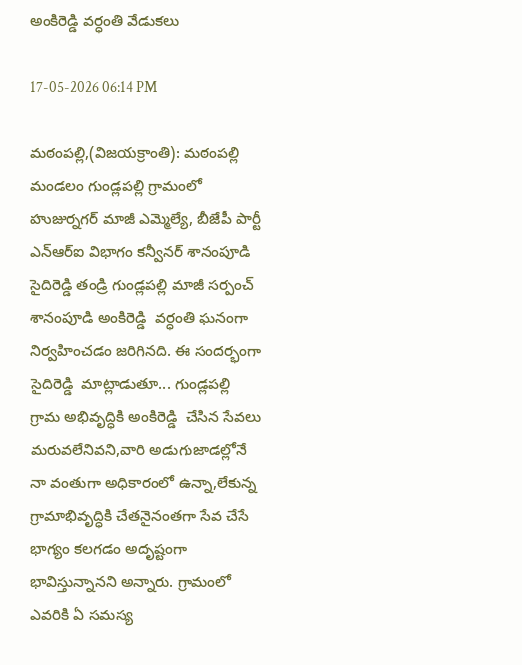అంకిరెడ్డి వర్ధంతి వేడుకలు

17-05-2026 06:14 PM

మఠంపల్లి,(విజయక్రాంతి): మఠంపల్లి మండలం గుండ్లపల్లి గ్రామంలో హుజుర్నగర్ మాజీ ఎమ్మెల్యే, బీజేపీ పార్టీ ఎన్ఆర్ఐ విభాగం కన్వీనర్ శానంపూడి సైదిరెడ్డి తండ్రి గుండ్లపల్లి మాజీ సర్పంచ్ శానంపూడి అంకిరెడ్డి  వర్ధంతి ఘనంగా నిర్వహించడం జరిగినది. ఈ సందర్భంగా సైదిరెడ్డి  మాట్లాడుతూ... గుండ్లపల్లి గ్రామ అభివృద్ధికి అంకిరెడ్డి  చేసిన సేవలు మరువలేనివని,వారి అడుగుజాడల్లోనే నా వంతుగా అధికారంలో ఉన్నా,లేకున్న గ్రామాభివృద్ధికి చేతనైనంతగా సేవ చేసే భాగ్యం కలగడం అదృష్టంగా భావిస్తున్నానని అన్నారు. గ్రామంలో ఎవరికి ఏ సమస్య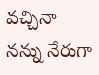వచ్చినా నన్ను నేరుగా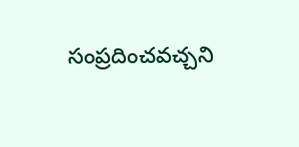సంప్రదించవచ్చని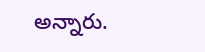అన్నారు.